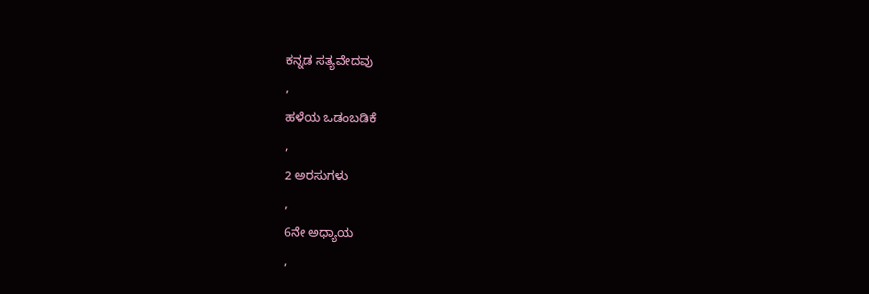ಕನ್ನಡ ಸತ್ಯವೇದವು
,
ಹಳೆಯ ಒಡಂಬಡಿಕೆ
,
2 ಅರಸುಗಳು
,
6ನೇ ಅಧ್ಯಾಯ
,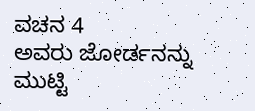ವಚನ 4
ಅವರು ಜೋರ್ಡನನ್ನು ಮುಟ್ಟಿ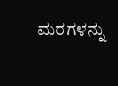ಮರಗಳನ್ನು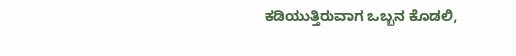ಕಡಿಯುತ್ತಿರುವಾಗ ಒಬ್ಬನ ಕೊಡಲಿ,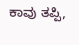ಕಾವು ತಪ್ಪಿ,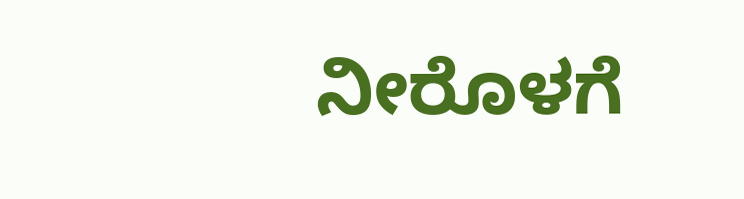ನೀರೊಳಗೆ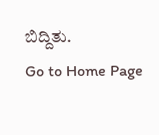ಬಿದ್ದಿತು.
Go to Home Page